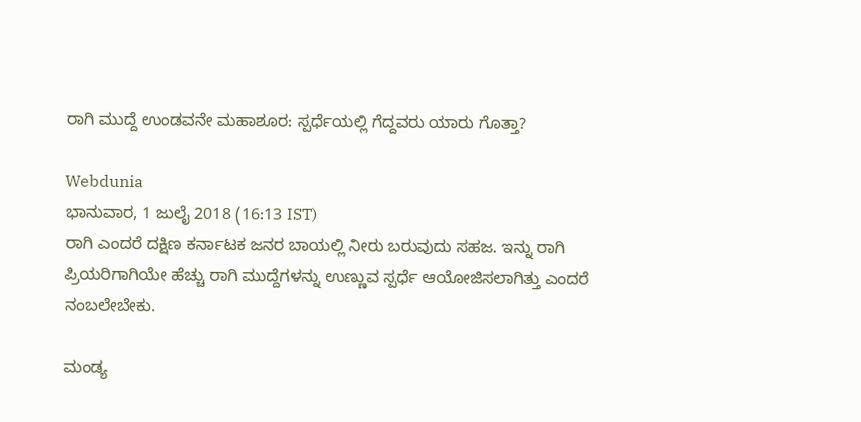ರಾಗಿ ಮುದ್ದೆ ಉಂಡವನೇ ಮಹಾಶೂರ: ಸ್ಪರ್ಧೆಯಲ್ಲಿ ಗೆದ್ದವರು ಯಾರು ಗೊತ್ತಾ?

Webdunia
ಭಾನುವಾರ, 1 ಜುಲೈ 2018 (16:13 IST)
ರಾಗಿ ಎಂದರೆ ದಕ್ಷಿಣ ಕರ್ನಾಟಕ ಜನರ ಬಾಯಲ್ಲಿ ನೀರು ಬರುವುದು ಸಹಜ. ಇನ್ನು ರಾಗಿ ಪ್ರಿಯರಿಗಾಗಿಯೇ ಹೆಚ್ಚು ರಾಗಿ ಮುದ್ದೆಗಳನ್ನು ಉಣ್ಣುವ ಸ್ಪರ್ಧೆ ಆಯೋಜಿಸಲಾಗಿತ್ತು ಎಂದರೆ ನಂಬಲೇಬೇಕು.

ಮಂಡ್ಯ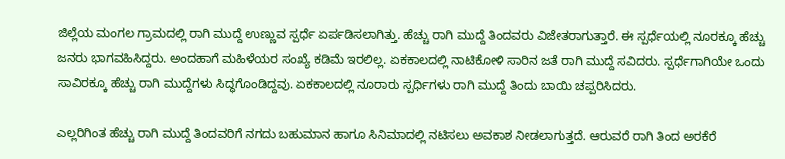ಜಿಲ್ಲೆಯ ಮಂಗಲ ಗ್ರಾಮದಲ್ಲಿ ರಾಗಿ ಮುದ್ದೆ ಉಣ್ಣುವ ಸ್ಪರ್ಧೆ ಏರ್ಪಡಿಸಲಾಗಿತ್ತು. ಹೆಚ್ಚು ರಾಗಿ ಮುದ್ದೆ ತಿಂದವರು ವಿಜೇತರಾಗುತ್ತಾರೆ. ಈ ಸ್ಪರ್ಧೆಯಲ್ಲಿ ನೂರಕ್ಕೂ ಹೆಚ್ಚು ಜನರು ಭಾಗವಹಿಸಿದ್ದರು. ಅಂದಹಾಗೆ ಮಹಿಳೆಯರ ಸಂಖ್ಯೆ ಕಡಿಮೆ ಇರಲಿಲ್ಲ. ಏಕಕಾಲದಲ್ಲಿ ನಾಟಿಕೋಳಿ ಸಾರಿನ ಜತೆ ರಾಗಿ ಮುದ್ದೆ ಸವಿದರು. ಸ್ಪರ್ಧೆಗಾಗಿಯೇ ಒಂದು ಸಾವಿರಕ್ಕೂ ಹೆಚ್ಚು ರಾಗಿ ಮುದ್ದೆಗಳು ಸಿದ್ಧಗೊಂಡಿದ್ದವು. ಏಕಕಾಲದಲ್ಲಿ ನೂರಾರು ಸ್ಪರ್ಧಿಗಳು ರಾಗಿ ಮುದ್ದೆ ತಿಂದು ಬಾಯಿ ಚಪ್ಪರಿಸಿದರು.

ಎಲ್ಲರಿಗಿಂತ ಹೆಚ್ಚು ರಾಗಿ ಮುದ್ದೆ ತಿಂದವರಿಗೆ ನಗದು ಬಹುಮಾನ ಹಾಗೂ ಸಿನಿಮಾದಲ್ಲಿ ನಟಿಸಲು ಅವಕಾಶ ನೀಡಲಾಗುತ್ತದೆ. ಆರುವರೆ ರಾಗಿ ತಿಂದ ಅರಕೆರೆ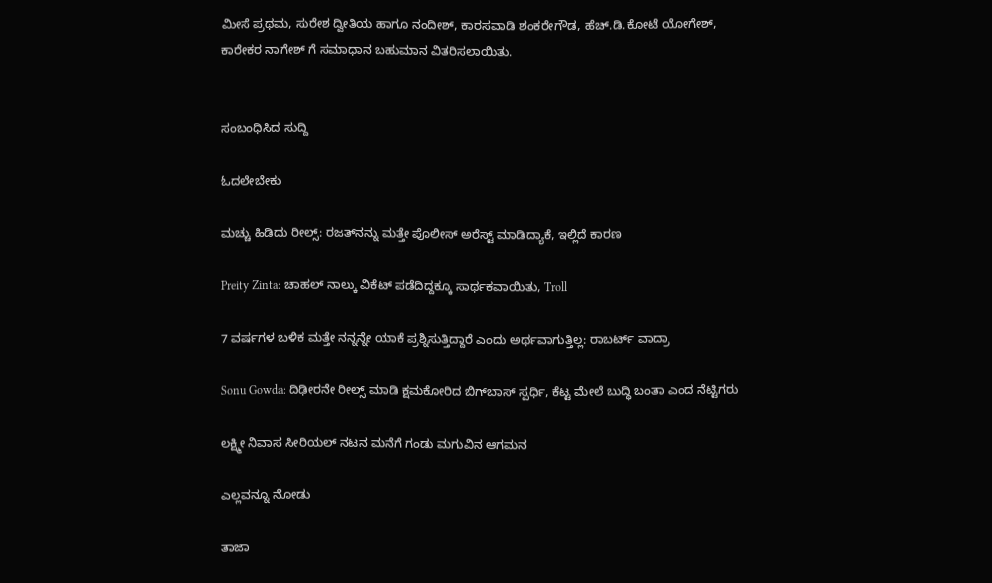ಮೀಸೆ ಪ್ರಥಮ, ಸುರೇಶ ದ್ವೀತಿಯ ಹಾಗೂ ನಂದೀಶ್, ಕಾರಸವಾಡಿ ಶಂಕರೇಗೌಡ, ಹೆಚ್.ಡಿ.ಕೋಟೆ ಯೋಗೇಶ್, ಕಾರೇಕರ ನಾಗೇಶ್ ಗೆ ಸಮಾಧಾನ ಬಹುಮಾನ ವಿತರಿಸಲಾಯಿತು.


ಸಂಬಂಧಿಸಿದ ಸುದ್ದಿ

ಓದಲೇಬೇಕು

ಮಚ್ಚು ಹಿಡಿದು ರೀಲ್ಸ್‌: ರಜತ್‌ನನ್ನು ಮತ್ತೇ ಪೊಲೀಸ್ ಅರೆಸ್ಟ್ ಮಾಡಿದ್ಯಾಕೆ, ಇಲ್ಲಿದೆ ಕಾರಣ

Preity Zinta: ಚಾಹಲ್ ನಾಲ್ಕು ವಿಕೆಟ್ ಪಡೆದಿದ್ದಕ್ಕೂ ಸಾರ್ಥಕವಾಯಿತು, Troll

7 ವರ್ಷಗಳ ಬಳಿಕ ಮತ್ತೇ ನನ್ನನ್ನೇ ಯಾಕೆ ಪ್ರಶ್ನಿಸುತ್ತಿದ್ದಾರೆ ಎಂದು ಅರ್ಥವಾಗುತ್ತಿಲ್ಲ: ರಾಬರ್ಟ್‌ ವಾದ್ರಾ

Sonu Gowda: ದಿಢೀರನೇ ರೀಲ್ಸ್ ಮಾಡಿ ಕ್ಷಮಕೋರಿದ ಬಿಗ್‌ಬಾಸ್‌ ಸ್ಪರ್ಧಿ, ಕೆಟ್ಟ ಮೇಲೆ ಬುದ್ಧಿ ಬಂತಾ ಎಂದ ನೆಟ್ಟಿಗರು

ಲಕ್ಷ್ಮೀ ನಿವಾಸ ಸೀರಿಯಲ್ ನಟನ ಮನೆಗೆ ಗಂಡು ಮಗುವಿನ ಆಗಮನ

ಎಲ್ಲವನ್ನೂ ನೋಡು

ತಾಜಾ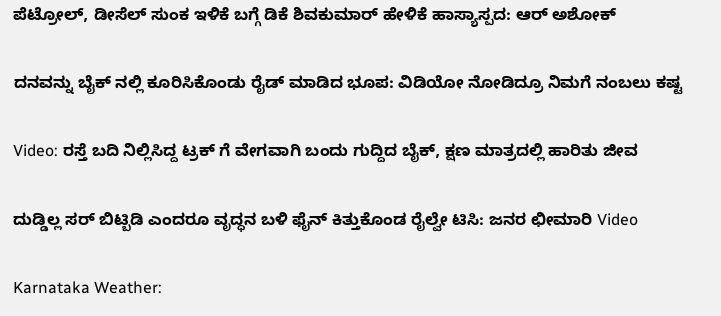ಪೆಟ್ರೋಲ್, ಡೀಸೆಲ್ ಸುಂಕ ಇಳಿಕೆ ಬಗ್ಗೆ ಡಿಕೆ ಶಿವಕುಮಾರ್ ಹೇಳಿಕೆ ಹಾಸ್ಯಾಸ್ಪದ: ಆರ್ ಅಶೋಕ್

ದನವನ್ನು ಬೈಕ್ ನಲ್ಲಿ ಕೂರಿಸಿಕೊಂಡು ರೈಡ್ ಮಾಡಿದ ಭೂಪ: ವಿಡಿಯೋ ನೋಡಿದ್ರೂ ನಿಮಗೆ ನಂಬಲು ಕಷ್ಟ

Video: ರಸ್ತೆ ಬದಿ ನಿಲ್ಲಿಸಿದ್ದ ಟ್ರಕ್ ಗೆ ವೇಗವಾಗಿ ಬಂದು ಗುದ್ದಿದ ಬೈಕ್, ಕ್ಷಣ ಮಾತ್ರದಲ್ಲಿ ಹಾರಿತು ಜೀವ

ದುಡ್ಡಿಲ್ಲ ಸರ್ ಬಿಟ್ಬಿಡಿ ಎಂದರೂ ವೃದ್ಧನ ಬಳಿ ಫೈನ್ ಕಿತ್ತುಕೊಂಡ ರೈಲ್ವೇ ಟಿಸಿ: ಜನರ ಛೀಮಾರಿ Video

Karnataka Weather: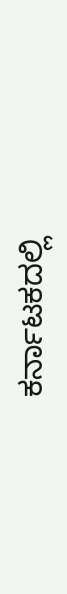ಕರ್ನಾಟಕದಲ್ಲಿ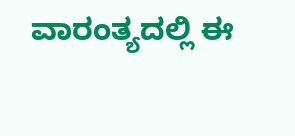ವಾರಂತ್ಯದಲ್ಲಿ ಈ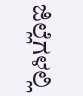ಜಿಲ್ಲೆಗಳಲ್ಲಿ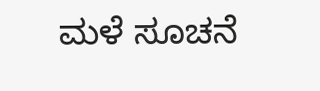ಮಳೆ ಸೂಚನೆ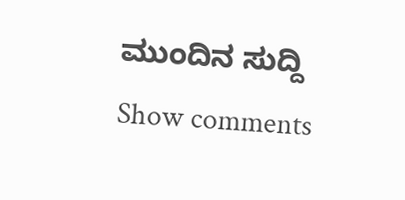ಮುಂದಿನ ಸುದ್ದಿ
Show comments